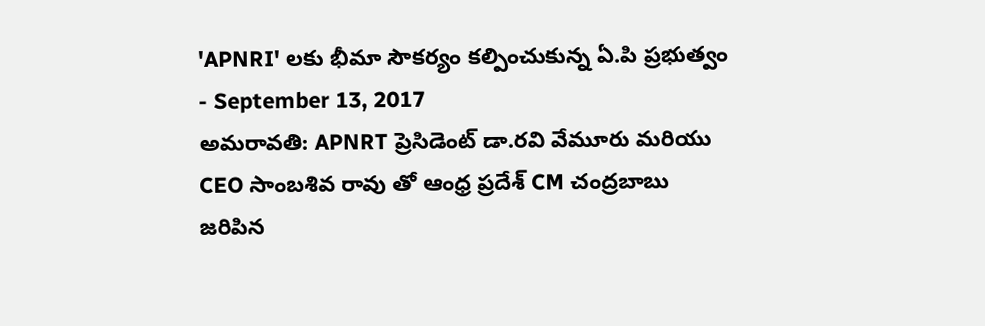'APNRI' లకు భీమా సౌకర్యం కల్పించుకున్న ఏ.పి ప్రభుత్వం
- September 13, 2017
అమరావతి: APNRT ప్రెసిడెంట్ డా.రవి వేమూరు మరియు CEO సాంబశివ రావు తో ఆంధ్ర ప్రదేశ్ CM చంద్రబాబు జరిపిన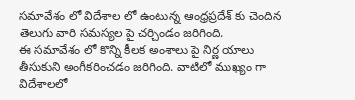సమావేశం లో విదేశాల లో ఉంటున్న ఆంధ్రప్రదేశ్ కు చెందిన తెలుగు వారి సమస్యల పై చర్చిండం జరిగింది.
ఈ సమావేశం లో కొన్ని కీలక అంశాలు పై నిర్ణ యాలు తీసుకుని అంగీకరించడం జరిగింది. వాటిలో ముఖ్యం గా విదేశాలలో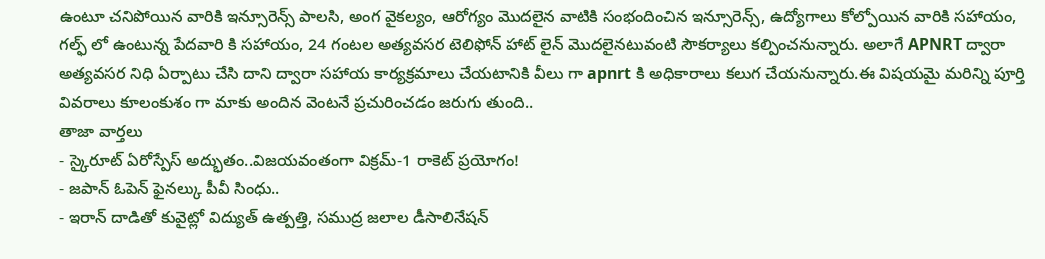ఉంటూ చనిపోయిన వారికి ఇన్సూరెన్స్ పాలసి, అంగ వైకల్యం, ఆరోగ్యం మొదలైన వాటికి సంభందించిన ఇన్సూరెన్స్, ఉద్యోగాలు కోల్పోయిన వారికి సహాయం, గల్ఫ్ లో ఉంటున్న పేదవారి కి సహాయం, 24 గంటల అత్యవసర టెలిఫోన్ హాట్ లైన్ మొదలైనటువంటి సౌకర్యాలు కల్పించనున్నారు. అలాగే APNRT ద్వారా అత్యవసర నిధి ఏర్పాటు చేసి దాని ద్వారా సహాయ కార్యక్రమాలు చేయటానికి వీలు గా apnrt కి అధికారాలు కలుగ చేయనున్నారు.ఈ విషయమై మరిన్ని పూర్తి వివరాలు కూలంకుశం గా మాకు అందిన వెంటనే ప్రచురించడం జరుగు తుంది..
తాజా వార్తలు
- స్కైరూట్ ఏరోస్పేస్ అద్భుతం..విజయవంతంగా విక్రమ్-1 రాకెట్ ప్రయోగం!
- జపాన్ ఓపెన్ ఫైనల్కు పీవీ సింధు..
- ఇరాన్ దాడితో కువైట్లో విద్యుత్ ఉత్పత్తి, సముద్ర జలాల డీసాలినేషన్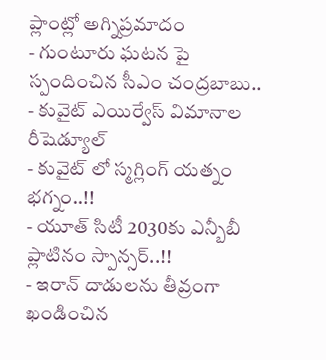ప్లాంట్లో అగ్నిప్రమాదం
- గుంటూరు ఘటన పై స్పందించిన సీఎం చంద్రబాబు..
- కువైట్ ఎయిర్వేస్ విమానాల రీషెడ్యూల్
- కువైట్ లో స్మగ్లింగ్ యత్నం భగ్నం..!!
- యూత్ సిటీ 2030కు ఎన్బీబీ ప్లాటినం స్పాన్సర్..!!
- ఇరాన్ దాడులను తీవ్రంగా ఖండించిన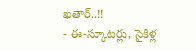ఖతార్..!!
- ఈ-స్కూటర్లు, సైకిళ్ల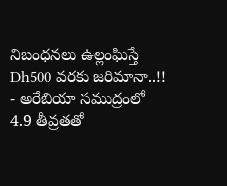నిబంధనలు ఉల్లంఘిస్తే Dh500 వరకు జరిమానా..!!
- అరేబియా సముద్రంలో 4.9 తీవ్రతతో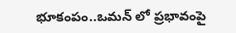భూకంపం..ఒమన్ లో ప్రభావంపై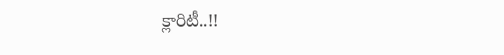క్లారిటీ..!!